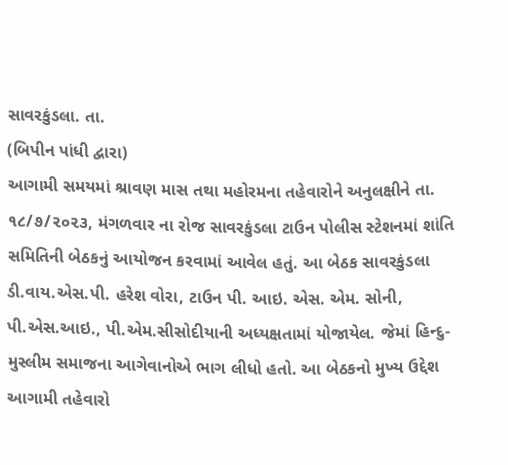સાવરકુંડલા. તા.
(બિપીન પાંધી દ્વારા)
આગામી સમયમાં શ્રાવણ માસ તથા મહોરમના તહેવારોને અનુલક્ષીને તા. ૧૮/૭/૨૦૨૩, મંગળવાર ના રોજ સાવરકુંડલા ટાઉન પોલીસ સ્ટેશનમાં શાંતિ સમિતિની બેઠકનું આયોજન કરવામાં આવેલ હતું. આ બેઠક સાવરકુંડલા ડી.વાય.એસ.પી. હરેશ વોરા, ટાઉન પી. આઇ. એસ. એમ. સોની, પી.એસ.આઇ., પી.એમ.સીસોદીયાની અધ્યક્ષતામાં યોજાયેલ. જેમાં હિન્દુ-મુસ્લીમ સમાજના આગેવાનોએ ભાગ લીધો હતો. આ બેઠકનો મુખ્ય ઉદ્દેશ આગામી તહેવારો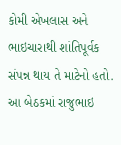કોમી એખલાસ અને ભાઇચારાથી શાંતિપૂર્વક સંપન્ન થાય તે માટેનો હતો.
આ બેઠકમાં રાજુભાઇ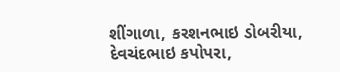શીંગાળા, કરશનભાઇ ડોબરીયા, દેવચંદભાઇ કપોપરા,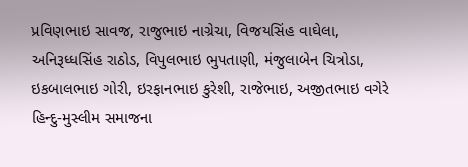પ્રવિણભાઇ સાવજ, રાજુભાઇ નાગ્રેચા, વિજયસિંહ વાઘેલા, અનિરૂધ્ધસિંહ રાઠોડ, વિપુલભાઇ ભુપતાણી, મંજુલાબેન ચિત્રોડા, ઇકબાલભાઇ ગોરી, ઇરફાનભાઇ કુરેશી, રાજેભાઇ, અજીતભાઇ વગેરે હિન્દુ-મુસ્લીમ સમાજના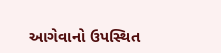આગેવાનો ઉપસ્થિત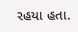રહયા હતા.